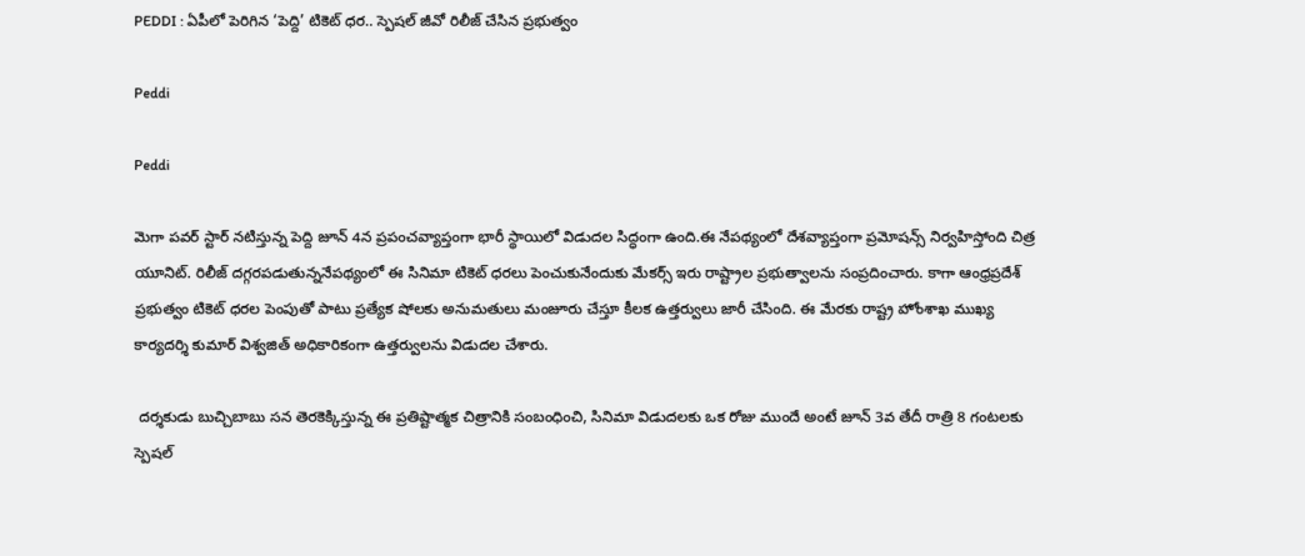PEDDI : ఏపీలో పెరిగిన ‘పెద్ది’ టికెట్ ధర.. స్పెషల్ జీవో రిలీజ్ చేసిన ప్రభుత్వం

Peddi

Peddi

మెగా పవర్ స్టార్ నటిస్తున్న పెద్ది జూన్ 4న ప్రపంచవ్యాప్తంగా భారీ స్థాయిలో విడుదల సిద్ధంగా ఉంది.ఈ నేపథ్యంలో దేశవ్యాప్తంగా ప్రమోషన్స్ నిర్వహిస్తోంది చిత్ర యూనిట్. రిలీజ్ దగ్గరపడుతున్ననేపథ్యంలో ఈ సినిమా టికెట్ ధరలు పెంచుకునేందుకు మేకర్స్ ఇరు రాష్ట్రాల ప్రభుత్వాలను సంప్రదించారు. కాగా ఆంధ్రప్రదేశ్ ప్రభుత్వం టికెట్ ధరల పెంపుతో పాటు ప్రత్యేక షోలకు అనుమతులు మంజూరు చేస్తూ కీలక ఉత్తర్వులు జారీ చేసింది. ఈ మేరకు రాష్ట్ర హోంశాఖ ముఖ్య కార్యదర్శి కుమార్ విశ్వజిత్ అధికారికంగా ఉత్తర్వులను విడుదల చేశారు.

 దర్శకుడు బుచ్చిబాబు సన తెరకెక్కిస్తున్న ఈ ప్రతిష్టాత్మక చిత్రానికి సంబంధించి, సినిమా విడుదలకు ఒక రోజు ముందే అంటే జూన్ 3వ తేదీ రాత్రి 8 గంటలకు స్పెషల్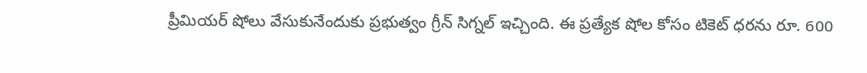ప్రీమియర్ షోలు వేసుకునేందుకు ప్రభుత్వం గ్రీన్ సిగ్నల్ ఇచ్చింది. ఈ ప్రత్యేక షోల కోసం టికెట్ ధరను రూ. 600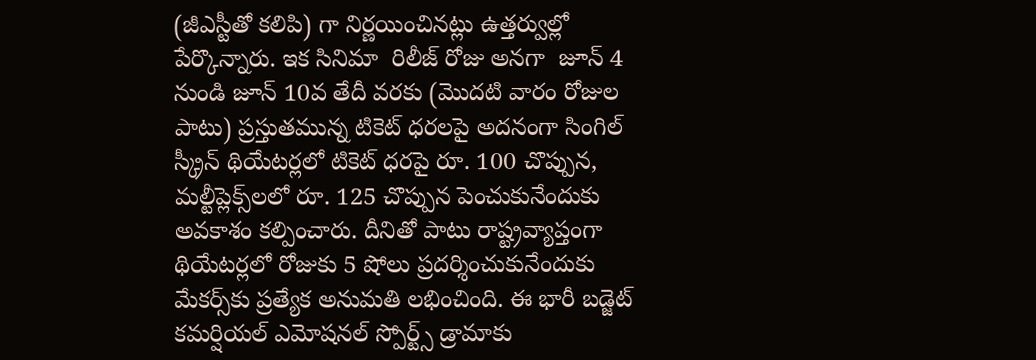(జీఎస్టీతో కలిపి) గా నిర్ణయించినట్లు ఉత్తర్వుల్లో పేర్కొన్నారు. ఇక సినిమా  రిలీజ్ రోజు అనగా  జూన్ 4 నుండి జూన్ 10వ తేదీ వరకు (మొదటి వారం రోజుల పాటు) ప్రస్తుతమున్న టికెట్ ధరలపై అదనంగా సింగిల్ స్క్రీన్ థియేటర్లలో టికెట్ ధరపై రూ. 100 చొప్పున, మల్టీప్లెక్స్‌లలో రూ. 125 చొప్పున పెంచుకునేందుకు అవకాశం కల్పించారు. దీనితో పాటు రాష్ట్రవ్యాప్తంగా థియేటర్లలో రోజుకు 5 షోలు ప్రదర్శించుకునేందుకు మేకర్స్‌కు ప్రత్యేక అనుమతి లభించింది. ఈ భారీ బడ్జెట్ కమర్షియల్ ఎమోషనల్ స్పోర్ట్స్ డ్రామాకు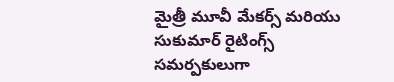మైత్రీ మూవీ మేకర్స్ మరియు సుకుమార్ రైటింగ్స్ సమర్పకులుగా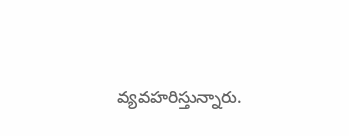వ్యవహరిస్తున్నారు.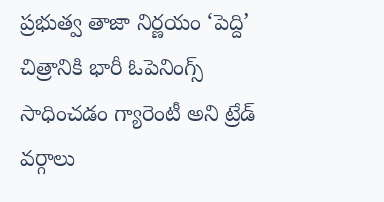ప్రభుత్వ తాజా నిర్ణయం ‘పెద్ది’ చిత్రానికి భారీ ఓపెనింగ్స్ సాధించడం గ్యారెంటీ అని ట్రేడ్ వర్గాలు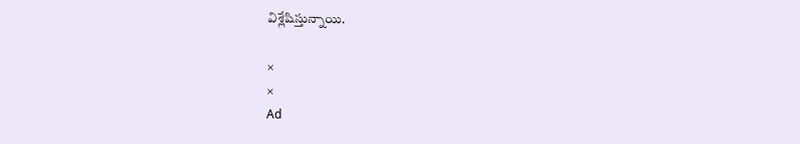విశ్లేషిస్తున్నాయి.

×
×
Ad